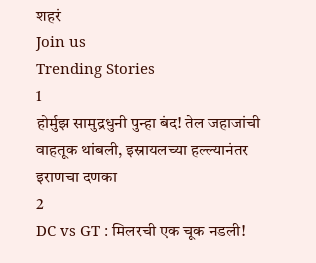शहरं
Join us
Trending Stories
1
होर्मुझ सामुद्रधुनी पुन्हा बंद! तेल जहाजांची वाहतूक थांबली, इस्रायलच्या हल्ल्यानंतर इराणचा दणका
2
DC vs GT : मिलरची एक चूक नडली!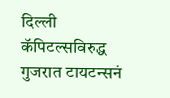दिल्ली कॅपिटल्सविरुद्ध गुजरात टायटन्सनं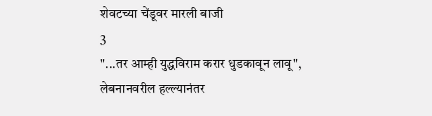शेवटच्या चेंडूवर मारली बाजी
3
"...तर आम्ही युद्धविराम करार धुडकावून लावू", लेबनानवरील हल्ल्यानंतर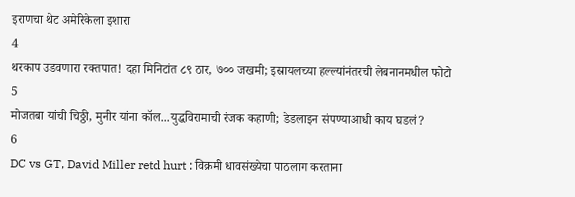इराणचा थेट अमेरिकेला इशारा
4
थरकाप उडवणारा रक्तपात! दहा मिनिटांत ८९ ठार, ७०० जखमी; इस्रायलच्या हल्ल्यांनंतरची लेबनानमधील फोटो
5
मोजतबा यांची चिठ्ठी, मुनीर यांना कॉल...युद्धविरामाची रंजक कहाणी; डेडलाइन संपण्याआधी काय घडलं?
6
DC vs GT, David Miller retd hurt : विक्रमी धावसंख्येचा पाठलाग करताना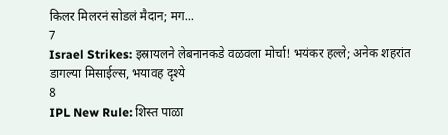किलर मिलरनं सोडलं मैदान; मग...
7
Israel Strikes: इस्रायलने लेबनानकडे वळवला मोर्चा! भयंकर हल्ले; अनेक शहरांत डागल्या मिसाईल्स, भयावह दृश्ये
8
IPL New Rule: शिस्त पाळा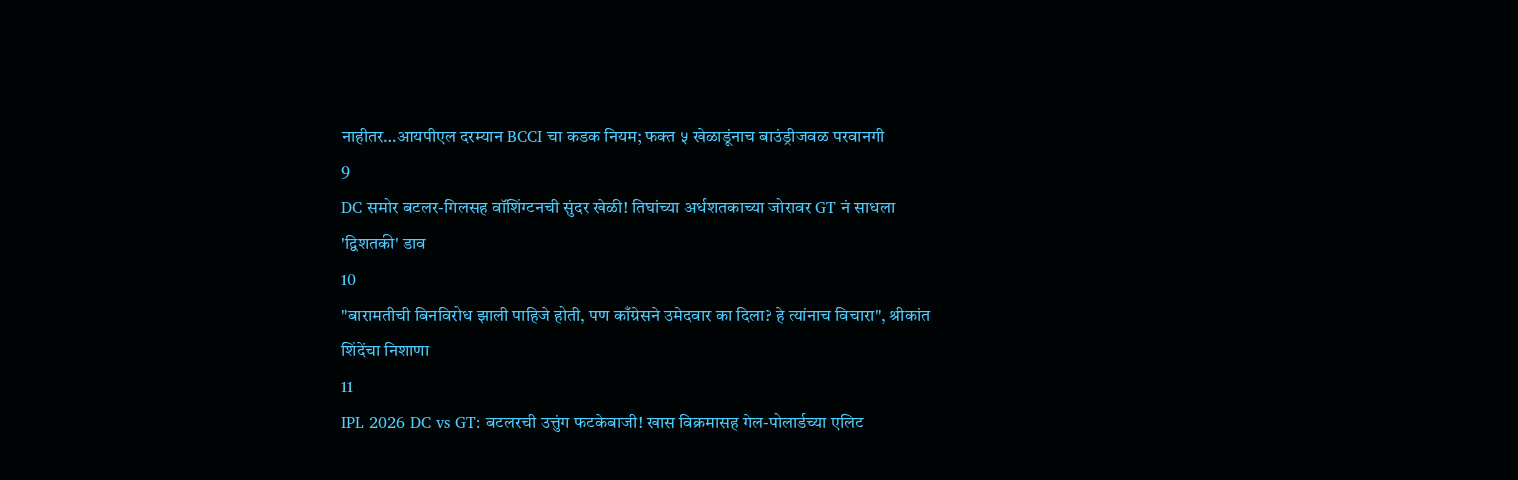नाहीतर…आयपीएल दरम्यान BCCI चा कडक नियम; फक्त ५ खेळाडूंनाच बाउंड्रीजवळ परवानगी
9
DC समोर बटलर-गिलसह वॉशिंग्टनची सुंदर खेळी! तिघांच्या अर्धशतकाच्या जोरावर GT नं साधला 'द्विशतकी' डाव
10
"बारामतीची बिनविरोध झाली पाहिजे होती, पण काँग्रेसने उमेदवार का दिला? हे त्यांनाच विचारा", श्रीकांत शिंदेंचा निशाणा
11
IPL 2026 DC vs GT: बटलरची उत्तुंग फटकेबाजी! खास विक्रमासह गेल-पोलार्डच्या एलिट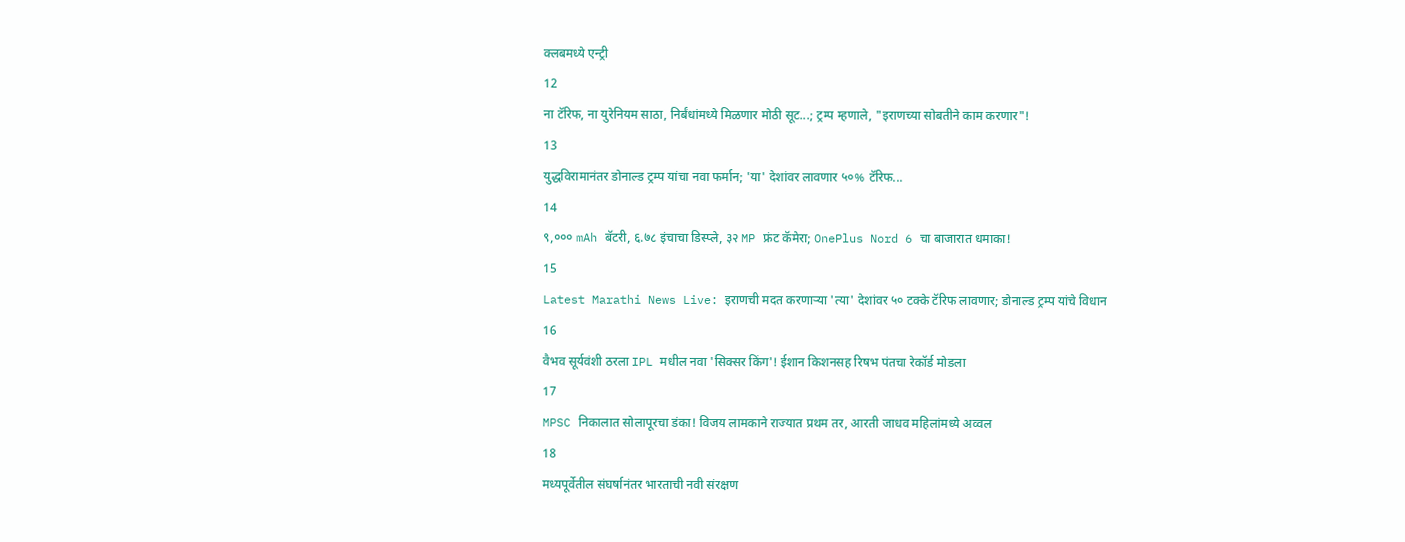क्लबमध्ये एन्ट्री
12
ना टॅरिफ, ना युरेनियम साठा, निर्बंधांमध्ये मिळणार मोठी सूट...; ट्रम्प म्हणाले, "इराणच्या सोबतीने काम करणार"!
13
युद्धविरामानंतर डोनाल्ड ट्रम्प यांचा नवा फर्मान; 'या' देशांवर लावणार ५०% टॅरिफ...
14
९,००० mAh बॅटरी, ६.७८ इंचाचा डिस्प्ले, ३२ MP फ्रंट कॅमेरा; OnePlus Nord 6 चा बाजारात धमाका!
15
Latest Marathi News Live: इराणची मदत करणाऱ्या 'त्या' देशांवर ५० टक्के टॅरिफ लावणार; डोनाल्ड ट्रम्प यांचे विधान
16
वैभव सूर्यवंशी ठरला IPL मधील नवा 'सिक्सर किंग'! ईशान किशनसह रिषभ पंतचा रेकॉर्ड मोडला
17
MPSC निकालात सोलापूरचा डंका! विजय लामकाने राज्यात प्रथम तर, आरती जाधव महिलांमध्ये अव्वल
18
मध्यपूर्वेतील संघर्षानंतर भारताची नवी संरक्षण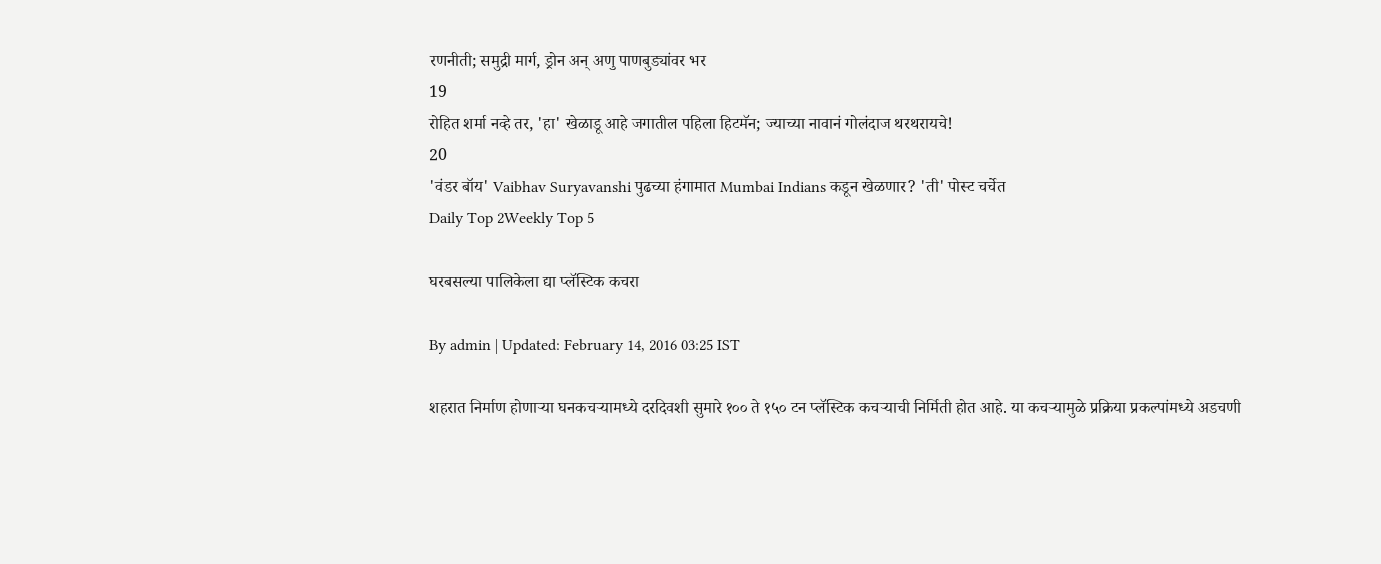रणनीती; समुद्री मार्ग, ड्रोन अन् अणु पाणबुड्यांवर भर
19
रोहित शर्मा नव्हे तर, 'हा' खेळाडू आहे जगातील पहिला हिटमॅन; ज्याच्या नावानं गोलंदाज थरथरायचे!
20
'वंडर बॉय' Vaibhav Suryavanshi पुढच्या हंगामात Mumbai Indians कडून खेळणार? 'ती' पोस्ट चर्चेत
Daily Top 2Weekly Top 5

घरबसल्या पालिकेला द्या प्लॅस्टिक कचरा

By admin | Updated: February 14, 2016 03:25 IST

शहरात निर्माण होणाऱ्या घनकचऱ्यामध्ये दरदिवशी सुमारे १०० ते १५० टन प्लॅस्टिक कचऱ्याची निर्मिती होत आहे. या कचऱ्यामुळे प्रक्रिया प्रकल्पांमध्ये अडचणी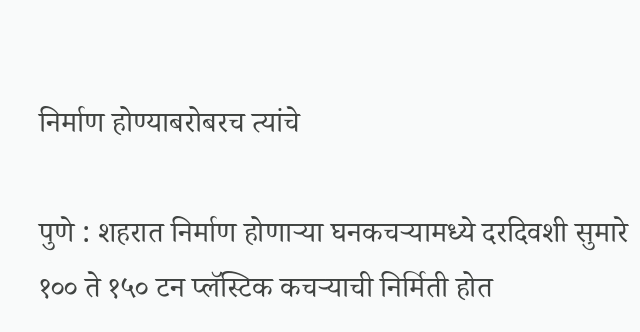निर्माण होण्याबरोबरच त्यांचे

पुणे : शहरात निर्माण होणाऱ्या घनकचऱ्यामध्ये दरदिवशी सुमारे १०० ते १५० टन प्लॅस्टिक कचऱ्याची निर्मिती होत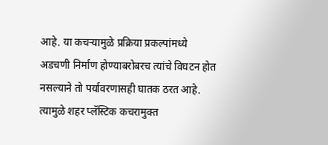आहे. या कचऱ्यामुळे प्रक्रिया प्रकल्पांमध्ये अडचणी निर्माण होण्याबरोबरच त्यांचे विघटन होत नसल्याने तो पर्यावरणासही घातक ठरत आहे. त्यामुळे शहर प्लॅस्टिक कचरामुक्त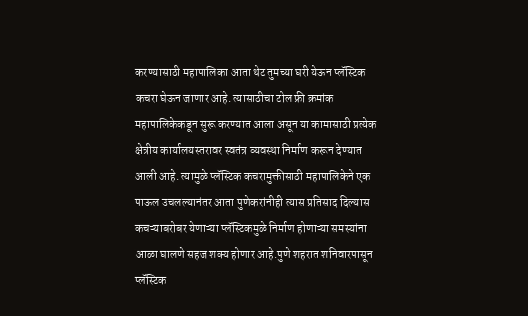करण्यासाठी महापालिका आता थेट तुमच्या घरी येऊन प्लॅस्टिक कचरा घेऊन जाणार आहे. त्यासाठीचा टोल फ्री क्रमांक महापालिकेकडून सुरू करण्यात आला असून या कामासाठी प्रत्येक क्षेत्रीय कार्यालयस्तरावर स्वतंत्र व्यवस्था निर्माण करून देण्यात आली आहे. त्यामुळे प्लॅस्टिक कचरामुक्तीसाठी महापालिकेने एक पाऊल उचलल्यानंतर आता पुणेकरांनीही त्यास प्रतिसाद दिल्यास कचऱ्याबरोबर येणाऱ्या प्लॅस्टिकमुळे निर्माण होणाऱ्या समस्यांना आळा घालणे सहज शक्य होणार आहे.पुणे शहरात शनिवारपासून प्लॅस्टिक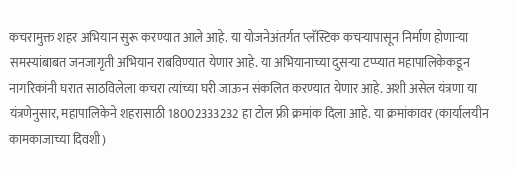कचरामुक्त शहर अभियान सुरू करण्यात आले आहे. या योजनेअंतर्गत प्लॅस्टिक कचऱ्यापासून निर्माण होणाऱ्या समस्यांबाबत जनजागृती अभियान राबविण्यात येणार आहे. या अभियानाच्या दुसऱ्या टप्प्यात महापालिकेकडून नागरिकांनी घरात साठविलेला कचरा त्यांच्या घरी जाऊन संकलित करण्यात येणार आहे. अशी असेल यंत्रणा या यंत्रणेनुसार, महापालिकेने शहरासाठी 18002333232 हा टोल फ्री क्रमांक दिला आहे. या क्रमांकावर (कार्यालयीन कामकाजाच्या दिवशी)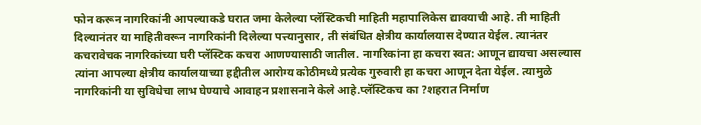फोन करून नागरिकांनी आपल्याकडे घरात जमा केलेल्या प्लॅस्टिकची माहिती महापालिकेस द्यावयाची आहे. ती माहिती दिल्यानंतर या माहितीवरून नागरिकांनी दिलेल्या पत्त्यानुसार, ती संबंधित क्षेत्रीय कार्यालयास देण्यात येईल. त्यानंतर कचरावेचक नागरिकांच्या घरी प्लॅस्टिक कचरा आणण्यासाठी जातील. नागरिकांना हा कचरा स्वत: आणून द्यायचा असल्यास त्यांना आपल्या क्षेत्रीय कार्यालयाच्या हद्दीतील आरोग्य कोठीमध्ये प्रत्येक गुरुवारी हा कचरा आणून देता येईल. त्यामुळे नागरिकांनी या सुविधेचा लाभ घेण्याचे आवाहन प्रशासनाने केले आहे.प्लॅस्टिकच का ?शहरात निर्माण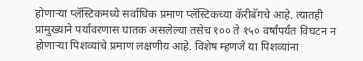होणाऱ्या प्लॅस्टिकमध्ये सर्वाधिक प्रमाण प्लॅस्टिकच्या कॅरीबॅगचे आहे. त्यातही प्रामुख्याने पर्यावरणास घातक असलेल्या तसेच १०० ते १५० वर्षांपर्यंत विघटन न होणाऱ्या पिशव्यांचे प्रमाण लक्षणीय आहे. विशेष म्हणजे या पिशव्यांना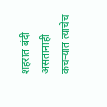शहरात बंदी असतानाही कचऱ्यात त्याचेच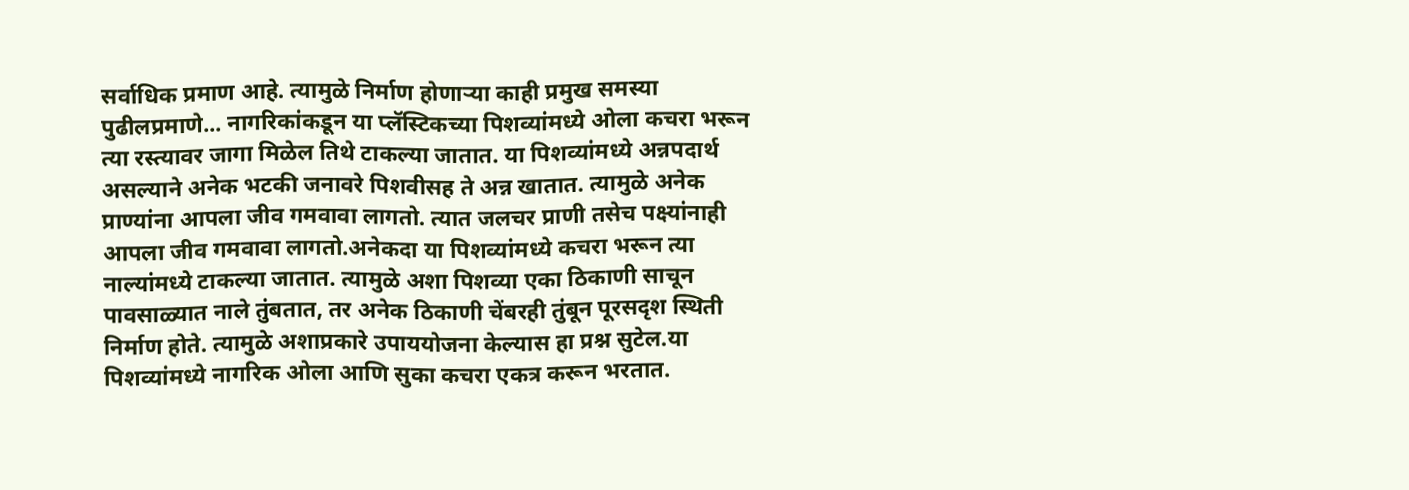सर्वाधिक प्रमाण आहे. त्यामुळे निर्माण होणाऱ्या काही प्रमुख समस्या पुढीलप्रमाणे... नागरिकांकडून या प्लॅस्टिकच्या पिशव्यांमध्ये ओला कचरा भरून त्या रस्त्यावर जागा मिळेल तिथे टाकल्या जातात. या पिशव्यांमध्ये अन्नपदार्थ असल्याने अनेक भटकी जनावरे पिशवीसह ते अन्न खातात. त्यामुळे अनेक प्राण्यांना आपला जीव गमवावा लागतो. त्यात जलचर प्राणी तसेच पक्ष्यांनाही आपला जीव गमवावा लागतो.अनेकदा या पिशव्यांमध्ये कचरा भरून त्या नाल्यांमध्ये टाकल्या जातात. त्यामुळे अशा पिशव्या एका ठिकाणी साचून पावसाळ्यात नाले तुंबतात, तर अनेक ठिकाणी चेंबरही तुंबून पूरसदृश स्थिती निर्माण होते. त्यामुळे अशाप्रकारे उपाययोजना केल्यास हा प्रश्न सुटेल.या पिशव्यांमध्ये नागरिक ओला आणि सुका कचरा एकत्र करून भरतात.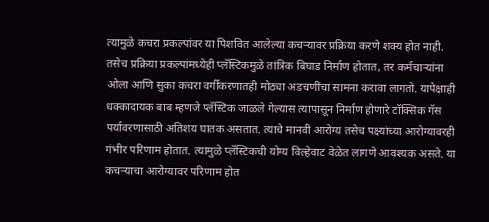त्यामुळे कचरा प्रकल्पांवर या पिशवित आलेल्या कचऱ्यावर प्रक्रिया करणे शक्य होत नाही. तसेच प्रक्रिया प्रकल्पांमध्येही प्लॅस्टिकमुळे तांत्रिक बिघाड निर्माण होतात, तर कर्मचाऱ्यांना ओला आणि सुका कचरा वर्गीकरणातही मोठ्या अडचणींचा सामना करावा लागतो. यापेक्षाही धक्कादायक बाब म्हणजे प्लॅस्टिक जाळले गेल्यास त्यापासून निर्माण होणारे टॉक्सिक गॅस पर्यावरणासाठी अतिशय घातक असतात. त्याचे मानवी आरोग्य तसेच पक्ष्यांच्या आरोग्यावरही गंभीर परिणाम होतात. त्यामुळे प्लॅस्टिकची योग्य विल्हेवाट वेळेत लागणे आवश्यक असते. या कचऱ्याचा आरोग्यावर परिणाम होत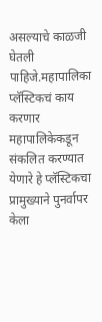असल्याचे काळजी घेतली पाहिजे.महापालिका प्लॅस्टिकचं काय करणार महापालिकेकडून संकलित करण्यात येणारे हे प्लॅस्टिकचा प्रामुख्याने पुनर्वापर केला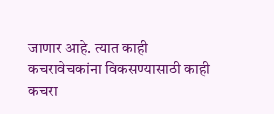जाणार आहे. त्यात काही कचरावेचकांना विकसण्यासाठी काही कचरा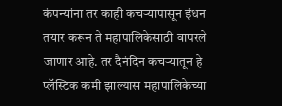कंपन्यांना तर काही कचऱ्यापासून इंधन तयार करून ते महापालिकेसाठी वापरले जाणार आहे. तर दैनंदिन कचऱ्यातून हे प्लॅस्टिक कमी झाल्यास महापालिकेच्या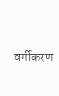वर्गीकरण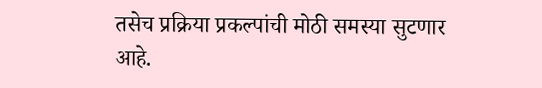तसेच प्रक्रिया प्रकल्पांची मोठी समस्या सुटणार आहे.